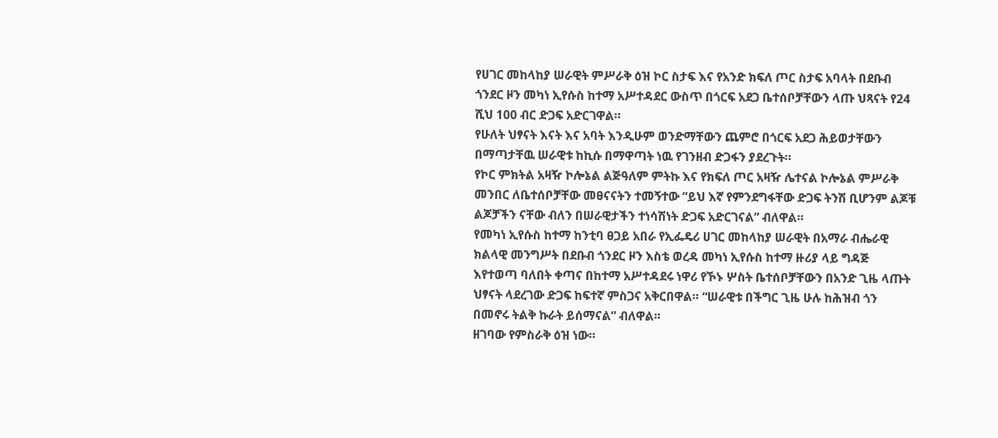የሀገር መከላከያ ሠራዊት ምሥራቅ ዕዝ ኮር ስታፍ እና የአንድ ክፍለ ጦር ስታፍ አባላት በደቡብ ጎንደር ዞን መካነ ኢየሱስ ከተማ አሥተዳደር ውስጥ በጎርፍ አደጋ ቤተሰቦቻቸውን ላጡ ህጻናት የ24 ሺህ 100 ብር ድጋፍ አድርገዋል።
የሁለት ህፃናት እናት እና አባት እንዲሁም ወንድማቸውን ጨምሮ በጎርፍ አደጋ ሕይወታቸውን በማጣታቸዉ ሠራዊቱ ከኪሱ በማዋጣት ነዉ የገንዘብ ድጋፋን ያደረጉት።
የኮር ምክትል አዛዥ ኮሎኔል ልጅዓለም ምትኩ እና የክፍለ ጦር አዛዥ ሌተናል ኮሎኔል ምሥራቅ መንበር ለቤተሰቦቻቸው መፀናናትን ተመኝተው “ይህ እኛ የምንደግፋቸው ድጋፍ ትንሽ ቢሆንም ልጆቹ ልጆቻችን ናቸው ብለን በሠራዊታችን ተነሳሽነት ድጋፍ አድርገናል” ብለዋል።
የመካነ ኢየሱስ ከተማ ከንቲባ ፀጋይ አበራ የኢፌዴሪ ሀገር መከላከያ ሠራዊት በአማራ ብሔራዊ ክልላዊ መንግሥት በደቡብ ጎንደር ዞን እስቴ ወረዳ መካነ ኢየሱስ ከተማ ዙሪያ ላይ ግዳጅ እየተወጣ ባለበት ቀጣና በከተማ አሥተዳደሩ ነዋሪ የኾኑ ሦስት ቤተሰቦቻቸውን በአንድ ጊዜ ላጡት ህፃናት ላደረገው ድጋፍ ከፍተኛ ምስጋና አቅርበዋል። “ሠራዊቱ በችግር ጊዜ ሁሉ ከሕዝብ ጎን በመኖሩ ትልቅ ኩራት ይሰማናል” ብለዋል።
ዘገባው የምስራቅ ዕዝ ነው።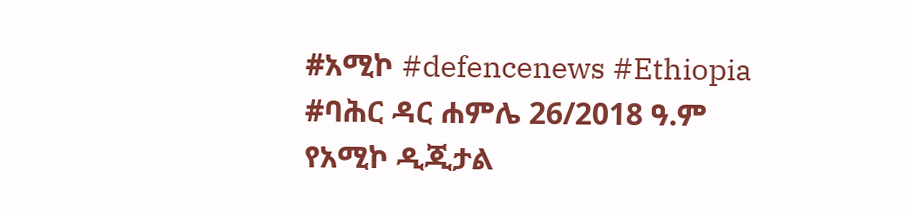#አሚኮ #defencenews #Ethiopia
#ባሕር ዳር ሐምሌ 26/2018 ዓ.ም
የአሚኮ ዲጂታል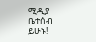ሚዲያ ቤተሰብ ይሁኑ!